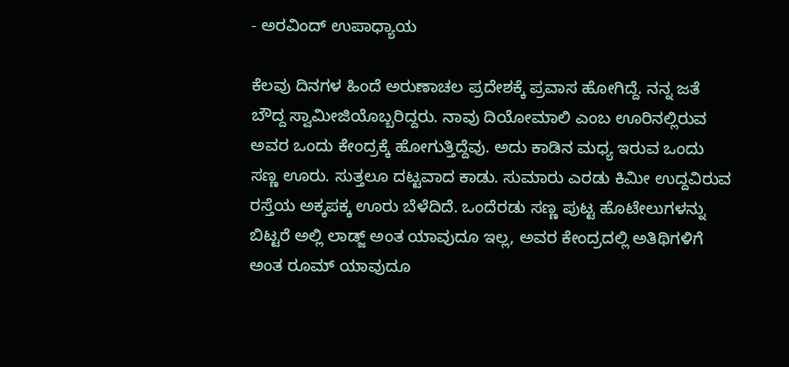- ಅರವಿಂದ್‌ ಉಪಾಧ್ಯಾಯ

ಕೆಲವು ದಿನಗಳ ಹಿಂದೆ ಅರುಣಾಚಲ ಪ್ರದೇಶಕ್ಕೆ ಪ್ರವಾಸ ಹೋಗಿದ್ದೆ. ನನ್ನ ಜತೆ ಬೌದ್ದ ಸ್ವಾಮೀಜಿಯೊಬ್ಬರಿದ್ದರು. ನಾವು ದಿಯೋಮಾಲಿ ಎಂಬ ಊರಿನಲ್ಲಿರುವ ಅವರ ಒಂದು ಕೇಂದ್ರಕ್ಕೆ ಹೋಗುತ್ತಿದ್ದೆವು. ಅದು ಕಾಡಿನ ಮಧ್ಯ ಇರುವ ಒಂದು ಸಣ್ಣ ಊರು. ಸುತ್ತಲೂ ದಟ್ಟವಾದ ಕಾಡು. ಸುಮಾರು ಎರಡು ಕಿಮೀ ಉದ್ದವಿರುವ ರಸ್ತೆಯ ಅಕ್ಕಪಕ್ಕ ಊರು ಬೆಳೆದಿದೆ. ಒಂದೆರಡು ಸಣ್ಣ ಪುಟ್ಟ ಹೊಟೇಲುಗಳನ್ನು ಬಿಟ್ಟರೆ ಅಲ್ಲಿ ಲಾಡ್ಜ್ ಅಂತ ಯಾವುದೂ ಇಲ್ಲ, ಅವರ ಕೇಂದ್ರದಲ್ಲಿ ಅತಿಥಿಗಳಿಗೆ ಅಂತ ರೂಮ್ ಯಾವುದೂ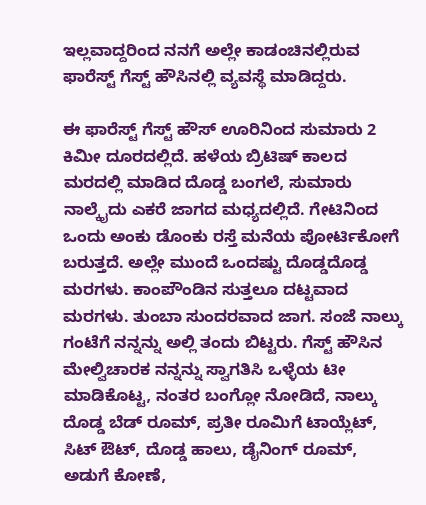ಇಲ್ಲವಾದ್ದರಿಂದ ನನಗೆ ಅಲ್ಲೇ ಕಾಡಂಚಿನಲ್ಲಿರುವ ಫಾರೆಸ್ಟ್ ಗೆಸ್ಟ್ ಹೌಸಿನಲ್ಲಿ ವ್ಯವಸ್ಥೆ ಮಾಡಿದ್ದರು.

ಈ ಫಾರೆಸ್ಟ್ ಗೆಸ್ಟ್ ಹೌಸ್ ಊರಿನಿಂದ ಸುಮಾರು 2 ಕಿಮೀ ದೂರದಲ್ಲಿದೆ. ಹಳೆಯ ಬ್ರಿಟಿಷ್ ಕಾಲದ ಮರದಲ್ಲಿ ಮಾಡಿದ ದೊಡ್ಡ ಬಂಗಲೆ, ಸುಮಾರು ನಾಲ್ಕೈದು ಎಕರೆ ಜಾಗದ ಮಧ್ಯದಲ್ಲಿದೆ. ಗೇಟಿನಿಂದ ಒಂದು ಅಂಕು ಡೊಂಕು ರಸ್ತೆ ಮನೆಯ ಪೋರ್ಟಿಕೋಗೆ ಬರುತ್ತದೆ. ಅಲ್ಲೇ ಮುಂದೆ ಒಂದಷ್ಟು ದೊಡ್ಡದೊಡ್ಡ ಮರಗಳು. ಕಾಂಪೌಂಡಿನ ಸುತ್ತಲೂ ದಟ್ಟವಾದ ಮರಗಳು. ತುಂಬಾ ಸುಂದರವಾದ ಜಾಗ. ಸಂಜೆ ನಾಲ್ಕು ಗಂಟೆಗೆ ನನ್ನನ್ನು ಅಲ್ಲಿ ತಂದು ಬಿಟ್ಟರು. ಗೆಸ್ಟ್ ಹೌಸಿನ ಮೇಲ್ವಿಚಾರಕ ನನ್ನನ್ನು ಸ್ವಾಗತಿಸಿ ಒಳ್ಳೆಯ ಟೀ ಮಾಡಿಕೊಟ್ಟ, ನಂತರ ಬಂಗ್ಲೋ ನೋಡಿದೆ, ನಾಲ್ಕು ದೊಡ್ಡ ಬೆಡ್ ರೂಮ್, ಪ್ರತೀ ರೂಮಿಗೆ ಟಾಯ್ಲೆಟ್, ಸಿಟ್ ಔಟ್, ದೊಡ್ಡ ಹಾಲು, ಡೈನಿಂಗ್ ರೂಮ್, ಅಡುಗೆ ಕೋಣೆ,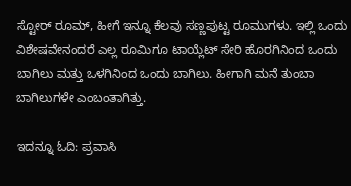ಸ್ಟೋರ್ ರೂಮ್, ಹೀಗೆ ಇನ್ನೂ ಕೆಲವು ಸಣ್ಣಪುಟ್ಟ ರೂಮುಗಳು. ಇಲ್ಲಿ ಒಂದು ವಿಶೇಷವೇನಂದರೆ ಎಲ್ಲ ರೂಮಿಗೂ ಟಾಯ್ಲೆಟ್ ಸೇರಿ ಹೊರಗಿನಿಂದ ಒಂದು ಬಾಗಿಲು ಮತ್ತು ಒಳಗಿನಿಂದ ಒಂದು ಬಾಗಿಲು. ಹೀಗಾಗಿ ಮನೆ ತುಂಬಾ ಬಾಗಿಲುಗಳೇ ಎಂಬಂತಾಗಿತ್ತು.

ಇದನ್ನೂ ಓದಿ: ಪ್ರವಾಸಿ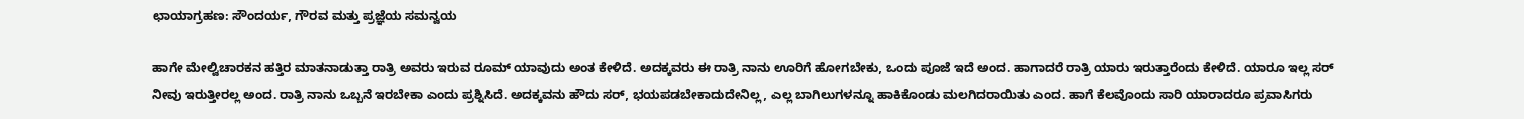ಛಾಯಾಗ್ರಹಣ: ಸೌಂದರ್ಯ, ಗೌರವ ಮತ್ತು ಪ್ರಜ್ಞೆಯ ಸಮನ್ವಯ

ಹಾಗೇ ಮೇಲ್ವಿಚಾರಕನ ಹತ್ತಿರ ಮಾತನಾಡುತ್ತಾ ರಾತ್ರಿ ಅವರು ಇರುವ ರೂಮ್ ಯಾವುದು ಅಂತ ಕೇಳಿದೆ. ಅದಕ್ಕವರು ಈ ರಾತ್ರಿ ನಾನು ಊರಿಗೆ ಹೋಗಬೇಕು, ಒಂದು ಪೂಜೆ ಇದೆ ಅಂದ. ಹಾಗಾದರೆ ರಾತ್ರಿ ಯಾರು ಇರುತ್ತಾರೆಂದು ಕೇಳಿದೆ. ಯಾರೂ ಇಲ್ಲ ಸರ್ ನೀವು ಇರುತ್ತೀರಲ್ಲ ಅಂದ. ರಾತ್ರಿ ನಾನು ಒಬ್ಬನೆ ಇರಬೇಕಾ ಎಂದು ಪ್ರಶ್ನಿಸಿದೆ. ಅದಕ್ಕವನು ಹೌದು ಸರ್, ಭಯಪಡಬೇಕಾದುದೇನಿಲ್ಲ, ಎಲ್ಲ ಬಾಗಿಲುಗಳನ್ನೂ ಹಾಕಿಕೊಂಡು ಮಲಗಿದರಾಯಿತು ಎಂದ. ಹಾಗೆ ಕೆಲವೊಂದು ಸಾರಿ ಯಾರಾದರೂ ಪ್ರವಾಸಿಗರು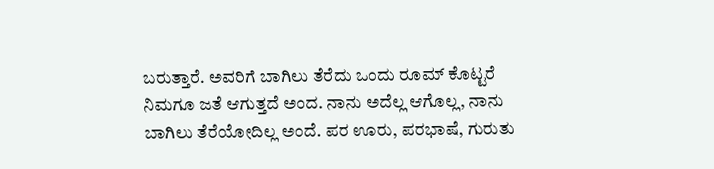ಬರುತ್ತಾರೆ. ಅವರಿಗೆ ಬಾಗಿಲು ತೆರೆದು ಒಂದು ರೂಮ್ ಕೊಟ್ಟರೆ ನಿಮಗೂ ಜತೆ ಆಗುತ್ತದೆ ಅಂದ. ನಾನು ಅದೆಲ್ಲ ಆಗೊಲ್ಲ, ನಾನು ಬಾಗಿಲು ತೆರೆಯೋದಿಲ್ಲ ಅಂದೆ. ಪರ ಊರು, ಪರಭಾಷೆ, ಗುರುತು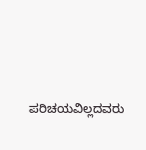ಪರಿಚಯವಿಲ್ಲದವರು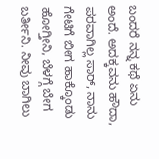ಬಂದರೆ ನನ್ನ ಕಥೆ ಏನು ಅಂದೆ. ಅದಕ್ಕವನು ಹೌದಾ, ಪರವಾಗಿಲ್ಲ ಸಾರ್, ನಾನು ಗೇಟಿಗೆ ಬೀಗ ಹಾಕ್ಕೊಂಡು ಹೋಗ್ತೀನಿ, ಬೆಳಗ್ಗೆ ಬೇಗ ಬರ್ತೀನಿ. ನೀವು ಬಾಗಿಲು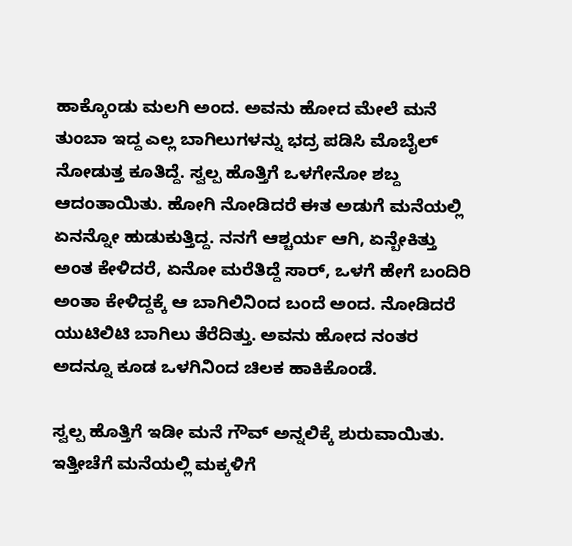ಹಾಕ್ಕೊಂಡು ಮಲಗಿ ಅಂದ. ಅವನು ಹೋದ ಮೇಲೆ ಮನೆ ತುಂಬಾ ಇದ್ದ ಎಲ್ಲ ಬಾಗಿಲುಗಳನ್ನು ಭದ್ರ ಪಡಿಸಿ ಮೊಬೈಲ್ ನೋಡುತ್ತ ಕೂತಿದ್ದೆ. ಸ್ವಲ್ಪ ಹೊತ್ತಿಗೆ ಒಳಗೇನೋ ಶಬ್ದ ಆದಂತಾಯಿತು. ಹೋಗಿ ನೋಡಿದರೆ ಈತ ಅಡುಗೆ ಮನೆಯಲ್ಲಿ ಏನನ್ನೋ ಹುಡುಕುತ್ತಿದ್ದ. ನನಗೆ ಆಶ್ಚರ್ಯ ಆಗಿ, ಏನ್ಬೇಕಿತ್ತು ಅಂತ ಕೇಳಿದರೆ, ಏನೋ ಮರೆತಿದ್ದೆ ಸಾರ್, ಒಳಗೆ ಹೇಗೆ ಬಂದಿರಿ ಅಂತಾ ಕೇಳಿದ್ದಕ್ಕೆ ಆ ಬಾಗಿಲಿನಿಂದ ಬಂದೆ ಅಂದ. ನೋಡಿದರೆ ಯುಟಿಲಿಟಿ ಬಾಗಿಲು ತೆರೆದಿತ್ತು. ಅವನು ಹೋದ ನಂತರ ಅದನ್ನೂ ಕೂಡ ಒಳಗಿನಿಂದ ಚಿಲಕ ಹಾಕಿಕೊಂಡೆ.

ಸ್ವಲ್ಪ ಹೊತ್ತಿಗೆ ಇಡೀ ಮನೆ ಗೌವ್ ಅನ್ನಲಿಕ್ಕೆ ಶುರುವಾಯಿತು. ಇತ್ತೀಚೆಗೆ ಮನೆಯಲ್ಲಿ ಮಕ್ಕಳಿಗೆ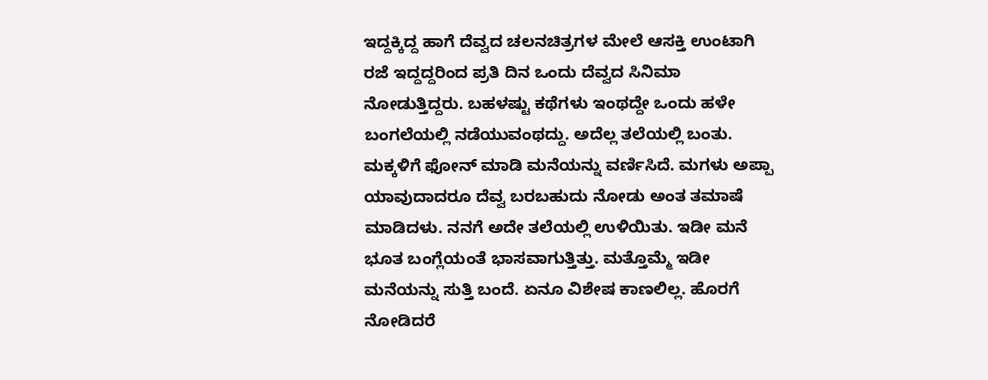ಇದ್ದಕ್ಕಿದ್ದ ಹಾಗೆ ದೆವ್ವದ ಚಲನಚಿತ್ರಗಳ ಮೇಲೆ ಆಸಕ್ತಿ ಉಂಟಾಗಿ ರಜೆ ಇದ್ದದ್ದರಿಂದ ಪ್ರತಿ ದಿನ ಒಂದು ದೆವ್ವದ ಸಿನಿಮಾ ನೋಡುತ್ತಿದ್ದರು. ಬಹಳಷ್ಟು ಕಥೆಗಳು ಇಂಥದ್ದೇ ಒಂದು ಹಳೇ ಬಂಗಲೆಯಲ್ಲಿ ನಡೆಯುವಂಥದ್ದು. ಅದೆಲ್ಲ ತಲೆಯಲ್ಲಿ ಬಂತು. ಮಕ್ಕಳಿಗೆ ಫೋನ್ ಮಾಡಿ ಮನೆಯನ್ನು ವರ್ಣಿಸಿದೆ. ಮಗಳು ಅಪ್ಪಾ ಯಾವುದಾದರೂ ದೆವ್ವ ಬರಬಹುದು ನೋಡು ಅಂತ ತಮಾಷೆ ಮಾಡಿದಳು. ನನಗೆ ಅದೇ ತಲೆಯಲ್ಲಿ ಉಳಿಯಿತು. ಇಡೀ ಮನೆ ಭೂತ ಬಂಗ್ಲೆಯಂತೆ ಭಾಸವಾಗುತ್ತಿತ್ತು. ಮತ್ತೊಮ್ಮೆ ಇಡೀ ಮನೆಯನ್ನು ಸುತ್ತಿ ಬಂದೆ. ಏನೂ ವಿಶೇಷ ಕಾಣಲಿಲ್ಲ. ಹೊರಗೆ ನೋಡಿದರೆ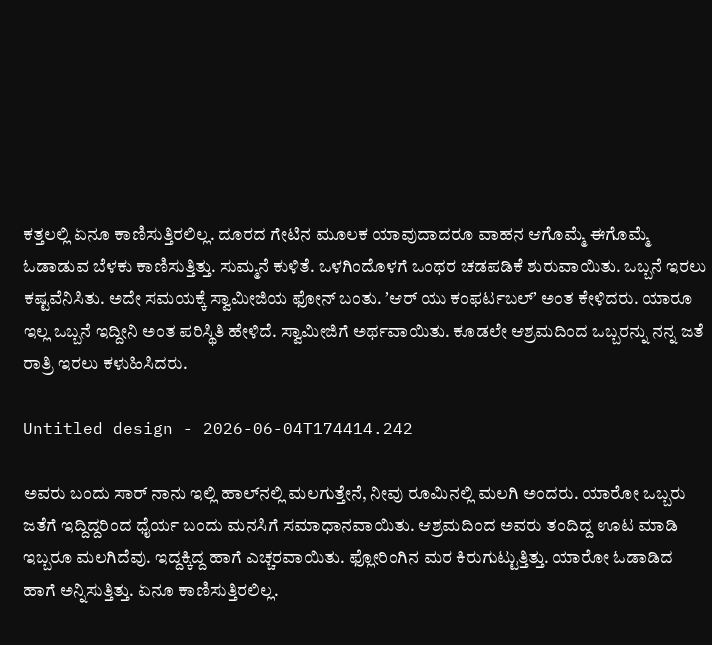ಕತ್ತಲಲ್ಲಿ ಏನೂ ಕಾಣಿಸುತ್ತಿರಲಿಲ್ಲ. ದೂರದ ಗೇಟಿನ ಮೂಲಕ ಯಾವುದಾದರೂ ವಾಹನ ಆಗೊಮ್ಮೆ ಈಗೊಮ್ಮೆ ಓಡಾಡುವ ಬೆಳಕು ಕಾಣಿಸುತ್ತಿತ್ತು. ಸುಮ್ಮನೆ ಕುಳಿತೆ. ಒಳಗಿಂದೊಳಗೆ ಒಂಥರ ಚಡಪಡಿಕೆ ಶುರುವಾಯಿತು. ಒಬ್ಬನೆ ಇರಲು ಕಷ್ಟವೆನಿಸಿತು. ಅದೇ ಸಮಯಕ್ಕೆ ಸ್ವಾಮೀಜಿಯ ಫೋನ್ ಬಂತು. ʼಆರ್ ಯು ಕಂಫರ್ಟಬಲ್ʼ ಅಂತ ಕೇಳಿದರು. ಯಾರೂ ಇಲ್ಲ ಒಬ್ಬನೆ ಇದ್ದೀನಿ ಅಂತ ಪರಿಸ್ಥಿತಿ ಹೇಳಿದೆ. ಸ್ವಾಮೀಜಿಗೆ ಅರ್ಥವಾಯಿತು. ಕೂಡಲೇ ಆಶ್ರಮದಿಂದ ಒಬ್ಬರನ್ನು ನನ್ನ ಜತೆ ರಾತ್ರಿ ಇರಲು ಕಳುಹಿಸಿದರು.

Untitled design - 2026-06-04T174414.242

ಅವರು ಬಂದು ಸಾರ್ ನಾನು ಇಲ್ಲಿ ಹಾಲ್‌ನಲ್ಲಿ ಮಲಗುತ್ತೇನೆ, ನೀವು ರೂಮಿನಲ್ಲಿ ಮಲಗಿ ಅಂದರು. ಯಾರೋ ಒಬ್ಬರು ಜತೆಗೆ ಇದ್ದಿದ್ದರಿಂದ ಧೈರ್ಯ ಬಂದು ಮನಸಿಗೆ ಸಮಾಧಾನವಾಯಿತು. ಆಶ್ರಮದಿಂದ ಅವರು ತಂದಿದ್ದ ಊಟ ಮಾಡಿ ಇಬ್ಬರೂ ಮಲಗಿದೆವು. ಇದ್ದಕ್ಕಿದ್ದ ಹಾಗೆ ಎಚ್ಚರವಾಯಿತು. ಫ್ಲೋರಿಂಗಿನ ಮರ ಕಿರುಗುಟ್ಟುತ್ತಿತ್ತು. ಯಾರೋ ಓಡಾಡಿದ ಹಾಗೆ ಅನ್ನಿಸುತ್ತಿತ್ತು. ಏನೂ ಕಾಣಿಸುತ್ತಿರಲಿಲ್ಲ.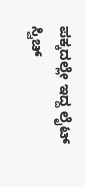ಪಕ್ಕದಲ್ಲೇ ಇದ್ದ ಲೈಟ್ ಸ್ವಿಚ್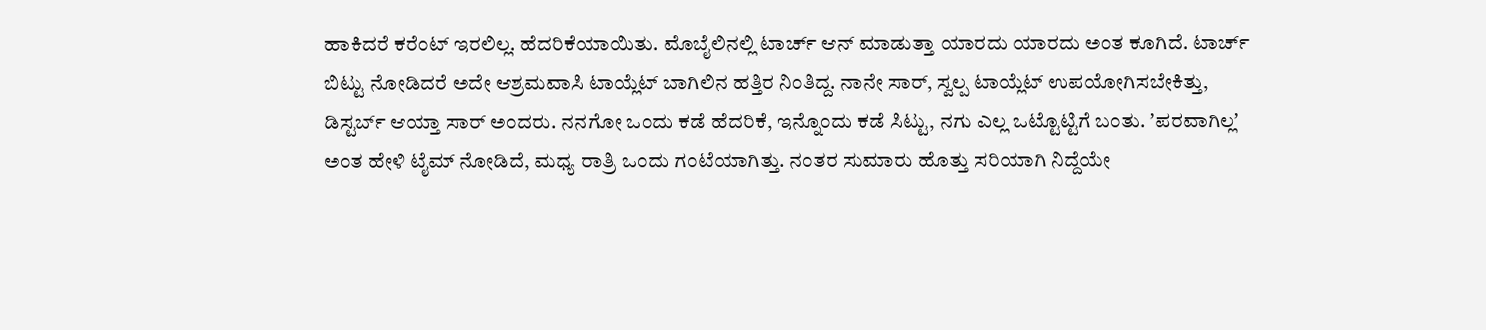ಹಾಕಿದರೆ ಕರೆಂಟ್ ಇರಲಿಲ್ಲ. ಹೆದರಿಕೆಯಾಯಿತು. ಮೊಬೈಲಿನಲ್ಲಿ ಟಾರ್ಚ್ ಆನ್ ಮಾಡುತ್ತಾ ಯಾರದು ಯಾರದು ಅಂತ ಕೂಗಿದೆ. ಟಾರ್ಚ್ ಬಿಟ್ಟು ನೋಡಿದರೆ ಅದೇ ಆಶ್ರಮವಾಸಿ ಟಾಯ್ಲೆಟ್ ಬಾಗಿಲಿನ ಹತ್ತಿರ ನಿಂತಿದ್ದ. ನಾನೇ ಸಾರ್, ಸ್ವಲ್ಪ ಟಾಯ್ಲೆಟ್ ಉಪಯೋಗಿಸಬೇಕಿತ್ತು, ಡಿಸ್ಟರ್ಬ್ ಆಯ್ತಾ ಸಾರ್ ಅಂದರು. ನನಗೋ ಒಂದು ಕಡೆ ಹೆದರಿಕೆ, ಇನ್ನೊಂದು ಕಡೆ ಸಿಟ್ಟು, ನಗು ಎಲ್ಲ ಒಟ್ಟೊಟ್ಟಿಗೆ ಬಂತು. ʼಪರವಾಗಿಲ್ಲʼ ಅಂತ ಹೇಳಿ ಟೈಮ್ ನೋಡಿದೆ, ಮಧ್ಯ ರಾತ್ರಿ ಒಂದು ಗಂಟೆಯಾಗಿತ್ತು. ನಂತರ ಸುಮಾರು ಹೊತ್ತು ಸರಿಯಾಗಿ ನಿದ್ದೆಯೇ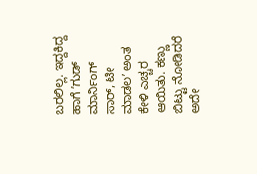ಬರಲಿಲ್ಲ. ಇದ್ದಕಿದ್ದ ಹಾಗೆ ʼಗುಡ್ ಮಾರ್ನಿಂಗ್ ಸಾರ್, ಟೀ ಮಾಡಲʼ ಅಂತ ಕೇಳಿ ಎಚ್ಚರ ಆಯಿತು. ಕಣ್ಣು ಬಿಟ್ಟು ನೋಡಿದರೆ ಅದೇ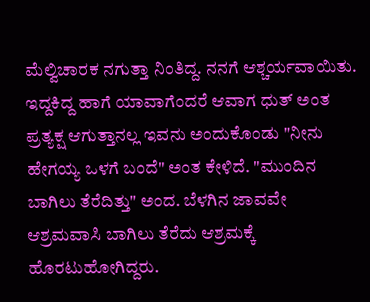ಮೆಲ್ವಿಚಾರಕ ನಗುತ್ತಾ ನಿಂತಿದ್ದ. ನನಗೆ ಆಶ್ಚರ್ಯವಾಯಿತು. ಇದ್ದಕಿದ್ದ ಹಾಗೆ ಯಾವಾಗೆಂದರೆ ಆವಾಗ ಧುತ್ ಅಂತ ಪ್ರತ್ಯಕ್ಷ ಆಗುತ್ತಾನಲ್ಲ ಇವನು ಅಂದುಕೊಂಡು "ನೀನು ಹೇಗಯ್ಯ ಒಳಗೆ ಬಂದೆ" ಅಂತ ಕೇಳಿದೆ. "ಮುಂದಿನ ಬಾಗಿಲು ತೆರೆದಿತ್ತು" ಅಂದ. ಬೆಳಗಿನ ಜಾವವೇ ಆಶ್ರಮವಾಸಿ ಬಾಗಿಲು ತೆರೆದು ಆಶ್ರಮಕ್ಕೆ ಹೊರಟುಹೋಗಿದ್ದರು.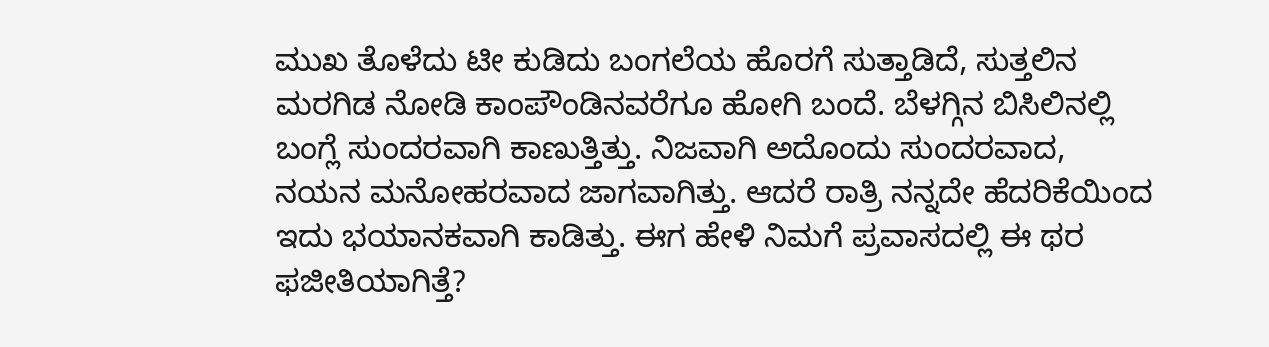ಮುಖ ತೊಳೆದು ಟೀ ಕುಡಿದು ಬಂಗಲೆಯ ಹೊರಗೆ ಸುತ್ತಾಡಿದೆ, ಸುತ್ತಲಿನ ಮರಗಿಡ ನೋಡಿ ಕಾಂಪೌಂಡಿನವರೆಗೂ ಹೋಗಿ ಬಂದೆ. ಬೆಳಗ್ಗಿನ ಬಿಸಿಲಿನಲ್ಲಿ ಬಂಗ್ಲೆ ಸುಂದರವಾಗಿ ಕಾಣುತ್ತಿತ್ತು. ನಿಜವಾಗಿ ಅದೊಂದು ಸುಂದರವಾದ, ನಯನ ಮನೋಹರವಾದ ಜಾಗವಾಗಿತ್ತು. ಆದರೆ ರಾತ್ರಿ ನನ್ನದೇ ಹೆದರಿಕೆಯಿಂದ ಇದು ಭಯಾನಕವಾಗಿ ಕಾಡಿತ್ತು. ಈಗ ಹೇಳಿ ನಿಮಗೆ ಪ್ರವಾಸದಲ್ಲಿ ಈ ಥರ ಫಜೀತಿಯಾಗಿತ್ತೆ?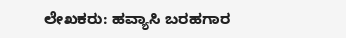ಲೇಖಕರು: ಹವ್ಯಾಸಿ ಬರಹಗಾರ